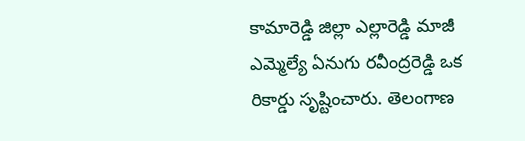కామారెడ్డి జిల్లా ఎల్లారెడ్డి మాజీ ఎమ్మెల్యే ఏనుగు రవీంద్రరెడ్డి ఒక రికార్డు సృష్టించారు. తెలంగాణ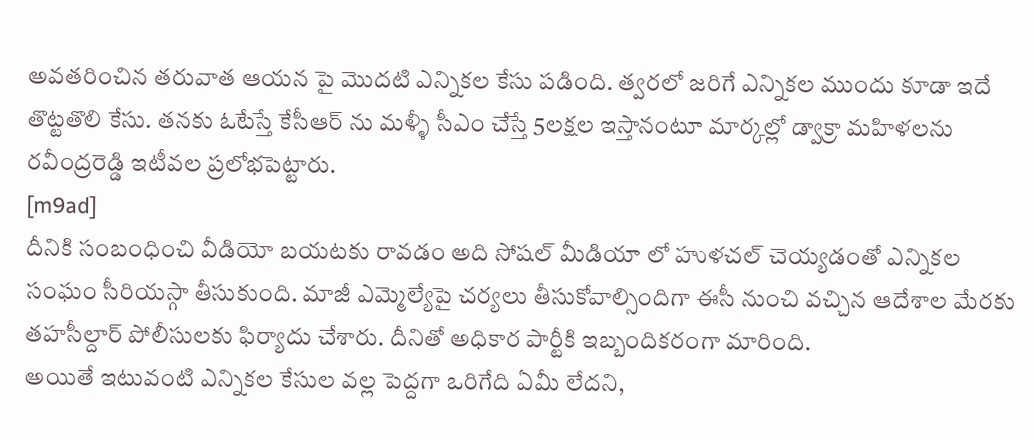అవతరించిన తరువాత ఆయన పై మొదటి ఎన్నికల కేసు పడింది. త్వరలో జరిగే ఎన్నికల ముందు కూడా ఇదే తొట్టతొలి కేసు. తనకు ఓటేస్తే కేసీఆర్ ను మళ్ళీ సీఎం చేస్తే 5లక్షల ఇస్తానంటూ మార్కల్లో డ్వాక్రా మహిళలను రవీంద్రరెడ్డి ఇటీవల ప్రలోభపెట్టారు.
[m9ad]
దీనికి సంబంధించి వీడియో బయటకు రావడం అది సోషల్ మీడియా లో హుళచల్ చెయ్యడంతో ఎన్నికల సంఘం సీరియస్గా తీసుకుంది. మాజీ ఎమ్మెల్యేపై చర్యలు తీసుకోవాల్సిందిగా ఈసీ నుంచి వచ్చిన ఆదేశాల మేరకు తహసీల్దార్ పోలీసులకు ఫిర్యాదు చేశారు. దీనితో అధికార పార్టీకి ఇబ్బందికరంగా మారింది.
అయితే ఇటువంటి ఎన్నికల కేసుల వల్ల పెద్దగా ఒరిగేది ఏమీ లేదని,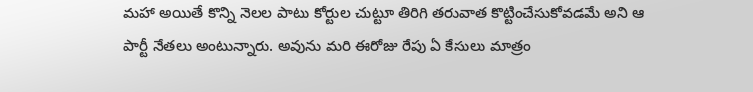మహా అయితే కొన్ని నెలల పాటు కోర్టుల చుట్టూ తిరిగి తరువాత కొట్టించేసుకోవడమే అని ఆ పార్టీ నేతలు అంటున్నారు. అవును మరి ఈరోజు రేపు ఏ కేసులు మాత్రం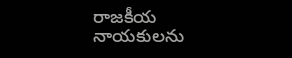రాజకీయ నాయకులను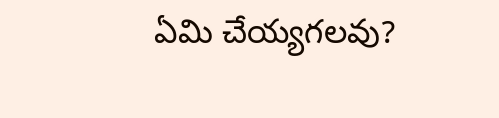ఏమి చేయ్యగలవు?